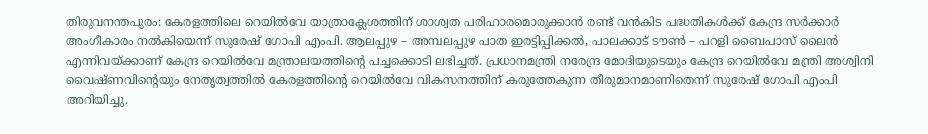തിരുവനന്തപുരം: കേരളത്തിലെ റെയിൽവേ യാത്രാക്ലേശത്തിന് ശാശ്വത പരിഹാരമൊരുക്കാൻ രണ്ട് വൻകിട പദ്ധതികൾക്ക് കേന്ദ്ര സർക്കാർ അംഗീകാരം നൽകിയെന്ന് സുരേഷ് ഗോപി എംപി. ആലപ്പുഴ – അമ്പലപ്പുഴ പാത ഇരട്ടിപ്പിക്കൽ, പാലക്കാട് ടൗൺ – പറളി ബൈപാസ് ലൈൻ എന്നിവയ്ക്കാണ് കേന്ദ്ര റെയിൽവേ മന്ത്രാലയത്തിന്റെ പച്ചക്കൊടി ലഭിച്ചത്. പ്രധാനമന്ത്രി നരേന്ദ്ര മോദിയുടെയും കേന്ദ്ര റെയിൽവേ മന്ത്രി അശ്വിനി വൈഷ്ണവിന്റെയും നേതൃത്വത്തിൽ കേരളത്തിന്റെ റെയിൽവേ വികസനത്തിന് കരുത്തേകുന്ന തീരുമാനമാണിതെന്ന് സുരേഷ് ഗോപി എംപി അറിയിച്ചു.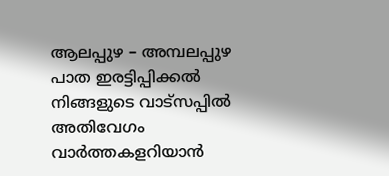ആലപ്പുഴ – അമ്പലപ്പുഴ പാത ഇരട്ടിപ്പിക്കൽ
നിങ്ങളുടെ വാട്സപ്പിൽ അതിവേഗം വാർത്തകളറിയാൻ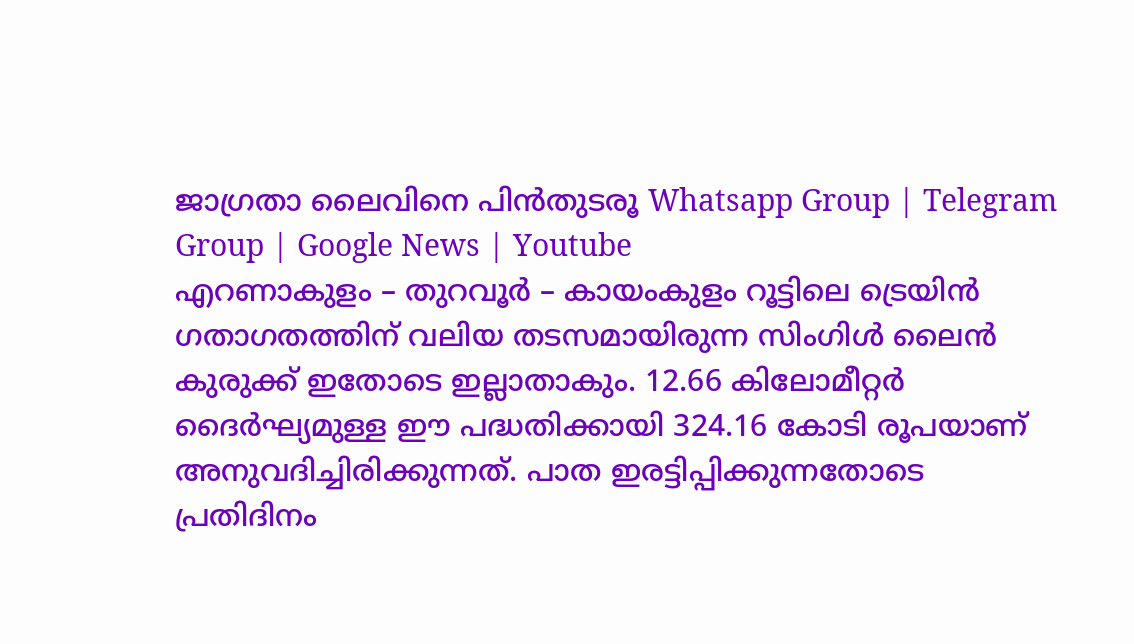ജാഗ്രതാ ലൈവിനെ പിൻതുടരൂ Whatsapp Group | Telegram Group | Google News | Youtube
എറണാകുളം – തുറവൂർ – കായംകുളം റൂട്ടിലെ ട്രെയിൻ ഗതാഗതത്തിന് വലിയ തടസമായിരുന്ന സിംഗിൾ ലൈൻ കുരുക്ക് ഇതോടെ ഇല്ലാതാകും. 12.66 കിലോമീറ്റർ ദൈർഘ്യമുള്ള ഈ പദ്ധതിക്കായി 324.16 കോടി രൂപയാണ് അനുവദിച്ചിരിക്കുന്നത്. പാത ഇരട്ടിപ്പിക്കുന്നതോടെ പ്രതിദിനം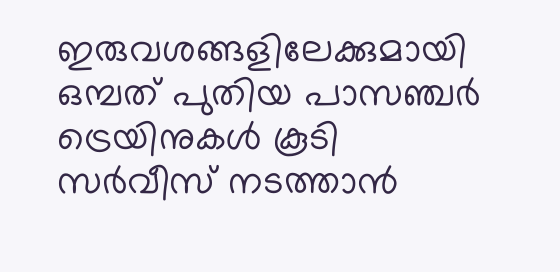ഇരുവശങ്ങളിലേക്കുമായി ഒമ്പത് പുതിയ പാസഞ്ചർ ട്രെയിനുകൾ കൂടി സർവീസ് നടത്താൻ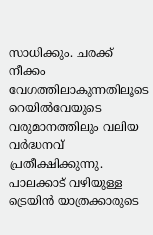സാധിക്കും. ചരക്ക് നീക്കം വേഗത്തിലാകുന്നതിലൂടെ റെയിൽവേയുടെ വരുമാനത്തിലും വലിയ വർദ്ധനവ് പ്രതീക്ഷിക്കുന്നു.
പാലക്കാട് വഴിയുള്ള ട്രെയിൻ യാത്രക്കാരുടെ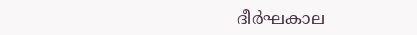ദീർഘകാല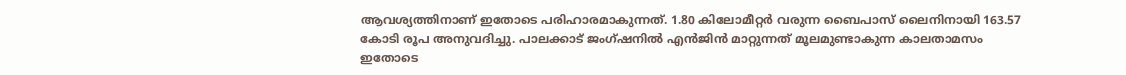ആവശ്യത്തിനാണ് ഇതോടെ പരിഹാരമാകുന്നത്. 1.80 കിലോമീറ്റർ വരുന്ന ബൈപാസ് ലൈനിനായി 163.57 കോടി രൂപ അനുവദിച്ചു. പാലക്കാട് ജംഗ്ഷനിൽ എൻജിൻ മാറ്റുന്നത് മൂലമുണ്ടാകുന്ന കാലതാമസം ഇതോടെ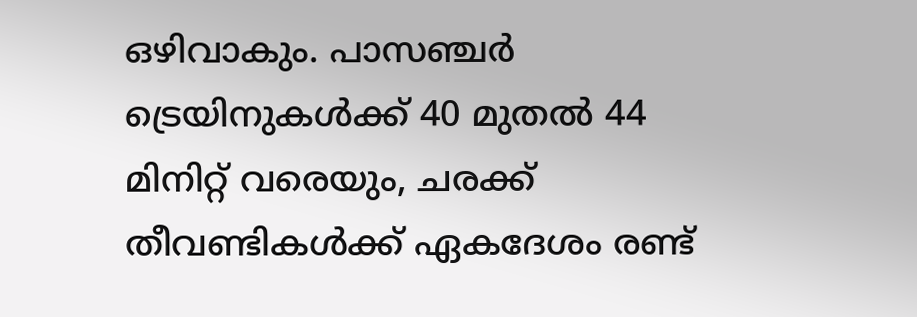ഒഴിവാകും. പാസഞ്ചർ ട്രെയിനുകൾക്ക് 40 മുതൽ 44 മിനിറ്റ് വരെയും, ചരക്ക് തീവണ്ടികൾക്ക് ഏകദേശം രണ്ട്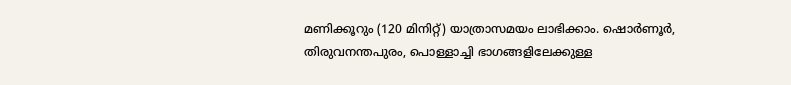മണിക്കൂറും (120 മിനിറ്റ്) യാത്രാസമയം ലാഭിക്കാം. ഷൊർണൂർ, തിരുവനന്തപുരം, പൊള്ളാച്ചി ഭാഗങ്ങളിലേക്കുള്ള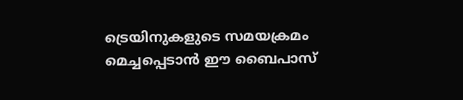ട്രെയിനുകളുടെ സമയക്രമം മെച്ചപ്പെടാൻ ഈ ബൈപാസ്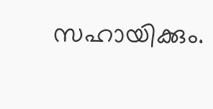സഹായിക്കും.